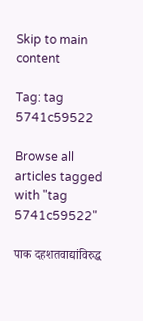Skip to main content

Tag: tag 5741c59522

Browse all articles tagged with "tag 5741c59522"

पाक दहशतवाद्यांविरुद्ध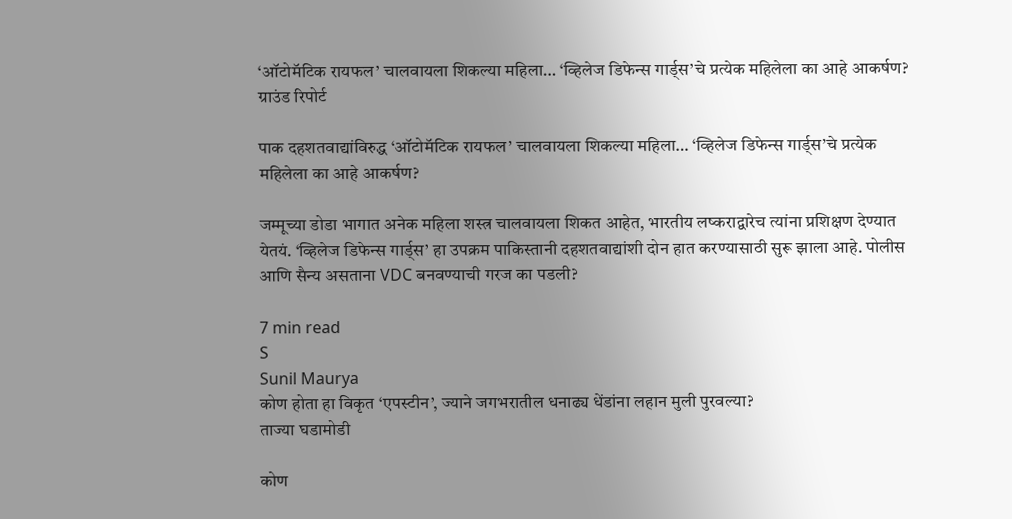‘ऑटोमॅटिक रायफल’ चालवायला शिकल्या महिला… ‘व्हिलेज डिफेन्स गार्ड्स’चे प्रत्येक महिलेला का आहे आकर्षण?
ग्राउंड रिपोर्ट

पाक दहशतवाद्यांविरुद्ध ‘ऑटोमॅटिक रायफल’ चालवायला शिकल्या महिला… ‘व्हिलेज डिफेन्स गार्ड्स’चे प्रत्येक महिलेला का आहे आकर्षण?

जम्मूच्या डोडा भागात अनेक महिला शस्त्र चालवायला शिकत आहेत, भारतीय लष्कराद्वारेच त्यांना प्रशिक्षण देण्यात येतयं. ‘व्हिलेज डिफेन्स गार्ड्स’ हा उपक्रम पाकिस्तानी दहशतवाद्यांशी दोन हात करण्यासाठी सुरू झाला आहे. पोलीस आणि सैन्य असताना VDC बनवण्याची गरज का पडली?

7 min read
S
Sunil Maurya
कोण होता हा विकृत ‘एपस्टीन’, ज्याने जगभरातील धनाढ्य धेंडांना लहान मुली पुरवल्या?
ताज्या घडामोडी

कोण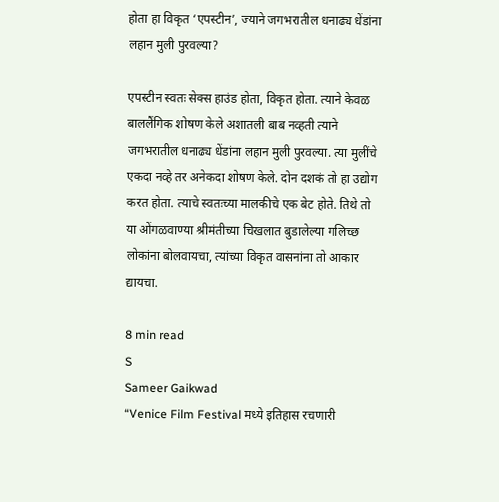होता हा विकृत ‘एपस्टीन’, ज्याने जगभरातील धनाढ्य धेंडांना लहान मुली पुरवल्या?

एपस्टीन स्वतः सेक्स हाउंड होता, विकृत होता. त्याने केवळ बाललैंगिक शोषण केले अशातली बाब नव्हती त्याने जगभरातील धनाढ्य धेंडांना लहान मुली पुरवल्या. त्या मुलींचे एकदा नव्हे तर अनेकदा शोषण केले. दोन दशकं तो हा उद्योग करत होता. त्याचे स्वतःच्या मालकीचे एक बेट होते. तिथे तो या ओंगळवाण्या श्रीमंतीच्या चिखलात बुडालेल्या गलिच्छ लोकांना बोलवायचा, त्यांच्या विकृत वासनांना तो आकार द्यायचा.

8 min read
S
Sameer Gaikwad
“Venice Film Festival मध्ये इतिहास रचणारी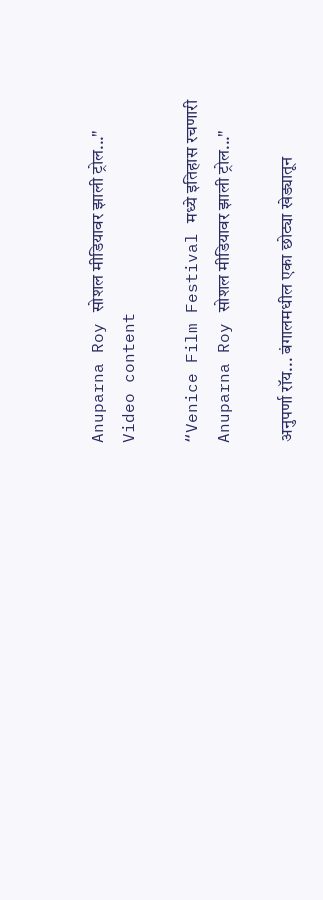Anuparna Roy सोशल मीडियावर झाली ट्रोल..."
Video content

“Venice Film Festival मध्ये इतिहास रचणारी Anuparna Roy सोशल मीडियावर झाली ट्रोल..."

अनुपर्णा रॉय... बंगालमधील एका छोट्या खेड्यातून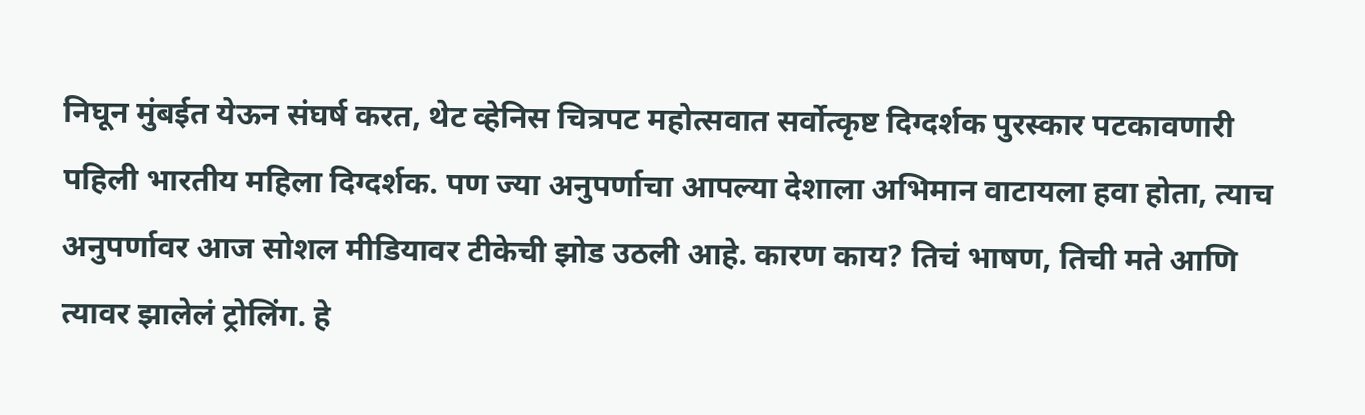निघून मुंबईत येऊन संघर्ष करत, थेट व्हेनिस चित्रपट महोत्सवात सर्वोत्कृष्ट दिग्दर्शक पुरस्कार पटकावणारी पहिली भारतीय महिला दिग्दर्शक. पण ज्या अनुपर्णाचा आपल्या देशाला अभिमान वाटायला हवा होता, त्याच अनुपर्णावर आज सोशल मीडियावर टीकेची झोड उठली आहे. कारण काय? तिचं भाषण, तिची मते आणि त्यावर झालेलं ट्रोलिंग. हे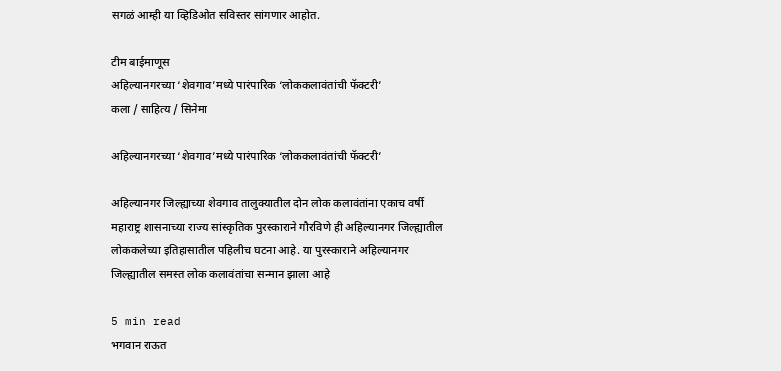सगळं आम्ही या व्हिडिओत सविस्तर सांगणार आहोत.

टीम बाईमाणूस
अहिल्यानगरच्या ‘शेवगाव’मध्ये पारंपारिक ‘लोककलावंतांची फॅक्टरी’
कला / साहित्य / सिनेमा

अहिल्यानगरच्या ‘शेवगाव’मध्ये पारंपारिक ‘लोककलावंतांची फॅक्टरी’

अहिल्यानगर जिल्ह्याच्या शेवगाव तालुक्यातील दोन लोक कलावंतांना एकाच वर्षी महाराष्ट्र शासनाच्या राज्य सांस्कृतिक पुरस्काराने गौरविणे ही अहिल्यानगर जिल्ह्यातील लोककलेच्या इतिहासातील पहिलीच घटना आहे. या पुरस्काराने अहिल्यानगर जिल्ह्यातील समस्त लोक कलावंतांचा सन्मान झाला आहे

5 min read
भगवान राऊत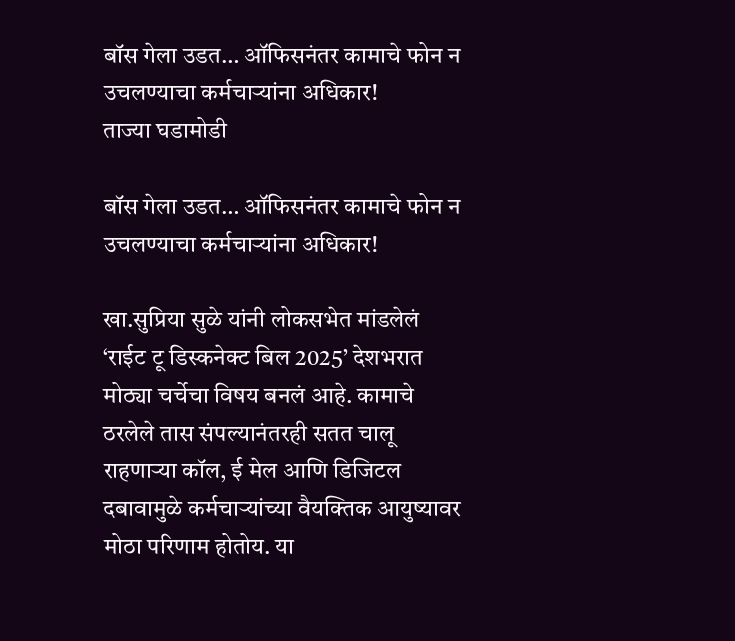बॉस गेला उडत… ऑफिसनंतर कामाचे फोन न उचलण्याचा कर्मचाऱ्यांना अधिकार!
ताज्या घडामोडी

बॉस गेला उडत… ऑफिसनंतर कामाचे फोन न उचलण्याचा कर्मचाऱ्यांना अधिकार!

खा.सुप्रिया सुळे यांनी लोकसभेत मांडलेलं ‘राईट टू डिस्कनेक्ट बिल 2025’ देशभरात मोठ्या चर्चेचा विषय बनलं आहे. कामाचे ठरलेले तास संपल्यानंतरही सतत चालू राहणाऱ्या कॉल, ई मेल आणि डिजिटल दबावामुळे कर्मचार्‍यांच्या वैयक्तिक आयुष्यावर मोठा परिणाम होतोय. या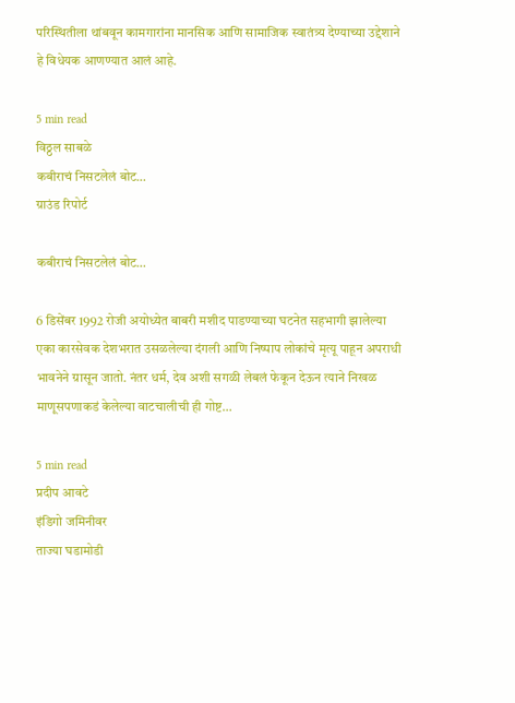परिस्थितीला थांबवून कामगारांना मानसिक आणि सामाजिक स्वातंत्र्य देण्याच्या उद्देशाने हे विधेयक आणण्यात आलं आहे.

5 min read
विठ्ठल साबळे
कबीराचं निसटलेलं बोट…
ग्राउंड रिपोर्ट

कबीराचं निसटलेलं बोट…

6 डिसेंबर 1992 रोजी अयोध्येत बाबरी मशीद पाडण्याच्या घटनेत सहभागी झालेल्या एका कारसेवक देशभरात उसळलेल्या दंगली आणि निष्पाप लोकांचे मृत्यू पाहून अपराधी भावनेने ग्रासून जातो. नंतर धर्म, देव अशी सगळी लेबलं फेकून देऊन त्याने निखळ माणूसपणाकडं केलेल्या वाटचालीची ही गोष्ट…

5 min read
प्रदीप आवटे
इंडिगो जमिनीवर
ताज्या घडामोडी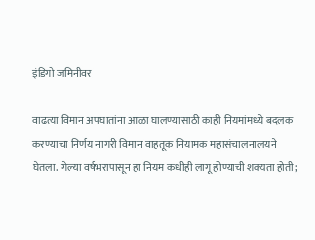इंडिगो जमिनीवर

वाढत्या विमान अपघातांना आळा घालण्यासाठी काही नियमांमध्ये बदलक करण्याचा निर्णय नागरी विमान वाहतूक नियामक महासंचालनालयने घेतला. गेल्या वर्षभरापासून हा नियम कधीही लागू होण्याची शक्यता होती;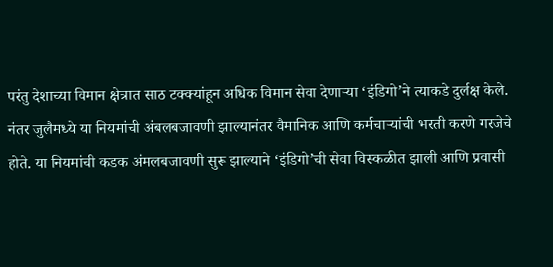परंतु देशाच्या विमान क्षेत्रात साठ टक्क्यांहून अधिक विमान सेवा देणाऱ्या ‘इंडिगो’ने त्याकडे दुर्लक्ष केले. नंतर जुलैमध्ये या नियमांची अंबलबजावणी झाल्यानंतर वैमानिक आणि कर्मचाऱ्यांची भरती करणे गरजेचे होते. या नियमांची कडक अंमलबजावणी सुरू झाल्याने ‘इंडिगो’ची सेवा विस्कळीत झाली आणि प्रवासी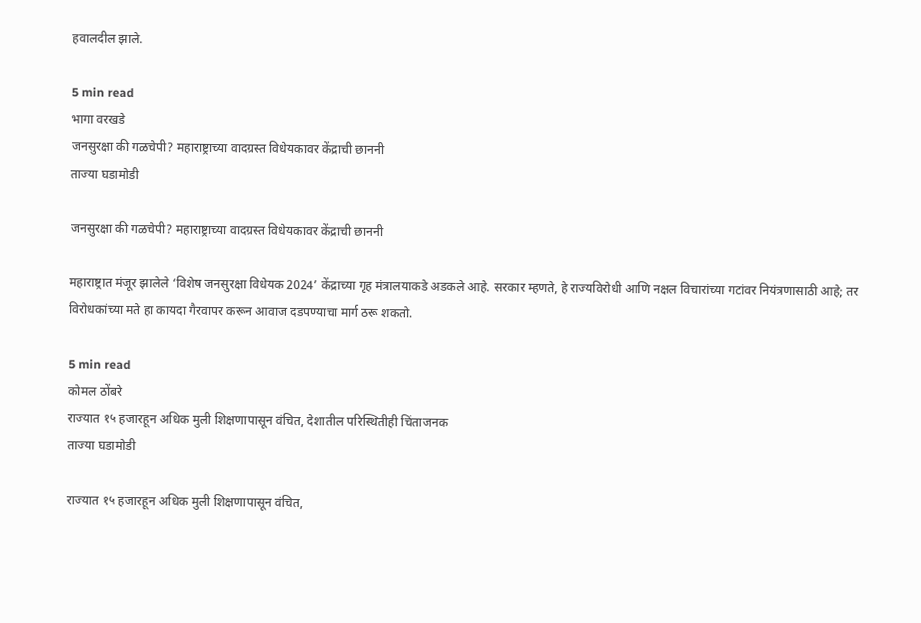हवालदील झाले.

5 min read
भागा वरखडे
जनसुरक्षा की गळचेपी? महाराष्ट्राच्या वादग्रस्त विधेयकावर केंद्राची छाननी
ताज्या घडामोडी

जनसुरक्षा की गळचेपी? महाराष्ट्राच्या वादग्रस्त विधेयकावर केंद्राची छाननी

महाराष्ट्रात मंजूर झालेले ‘विशेष जनसुरक्षा विधेयक 2024’ केंद्राच्या गृह मंत्रालयाकडे अडकले आहे. सरकार म्हणते, हे राज्यविरोधी आणि नक्षल विचारांच्या गटांवर नियंत्रणासाठी आहे; तर विरोधकांच्या मते हा कायदा गैरवापर करून आवाज दडपण्याचा मार्ग ठरू शकतो.

5 min read
कोमल ठोंबरे
राज्यात १५ हजारहून अधिक मुली शिक्षणापासून वंचित, देशातील परिस्थितीही चिंताजनक
ताज्या घडामोडी

राज्यात १५ हजारहून अधिक मुली शिक्षणापासून वंचित,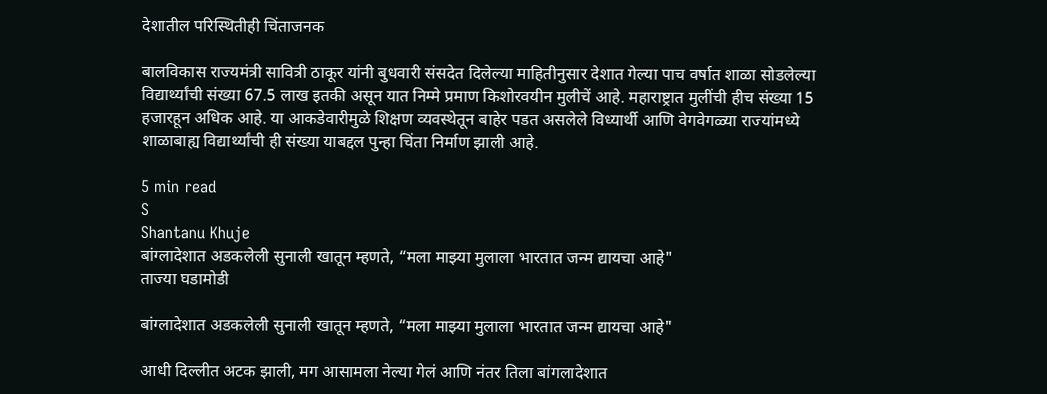देशातील परिस्थितीही चिंताजनक

बालविकास राज्यमंत्री सावित्री ठाकूर यांनी बुधवारी संसदेत दिलेल्या माहितीनुसार देशात गेल्या पाच वर्षात शाळा सोडलेल्या विद्यार्थ्यांची संख्या 67.5 लाख इतकी असून यात निम्मे प्रमाण किशोरवयीन मुलीचें आहे. महाराष्ट्रात मुलींची हीच संख्या 15 हजारहून अधिक आहे. या आकडेवारीमुळे शिक्षण व्यवस्थेतून बाहेर पडत असलेले विध्यार्थी आणि वेगवेगळ्या राज्यांमध्ये शाळाबाह्य विद्यार्थ्यांची ही संख्या याबद्दल पुन्हा चिंता निर्माण झाली आहे.

5 min read
S
Shantanu Khuje
बांग्लादेशात अडकलेली सुनाली खातून म्हणते, “मला माझ्या मुलाला भारतात जन्म द्यायचा आहे"
ताज्या घडामोडी

बांग्लादेशात अडकलेली सुनाली खातून म्हणते, “मला माझ्या मुलाला भारतात जन्म द्यायचा आहे"

आधी दिल्लीत अटक झाली, मग आसामला नेल्या गेलं आणि नंतर तिला बांगलादेशात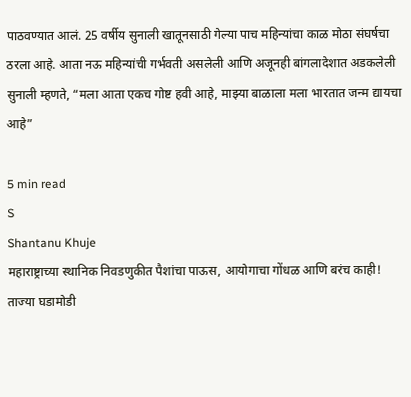पाठवण्यात आलं. 25 वर्षीय सुनाली खातूनसाठी गेल्या पाच महिन्यांचा काळ मोठा संघर्षचा ठरला आहे. आता नऊ महिन्यांची गर्भवती असलेली आणि अजूनही बांगलादेशात अडकलेली सुनाली म्हणते, “मला आता एकच गोष्ट हवी आहे, माझ्या बाळाला मला भारतात जन्म द्यायचा आहे”

5 min read
S
Shantanu Khuje
महाराष्ट्राच्या स्थानिक निवडणुकीत पैशांचा पाऊस, आयोगाचा गोंधळ आणि बरंच काही!
ताज्या घडामोडी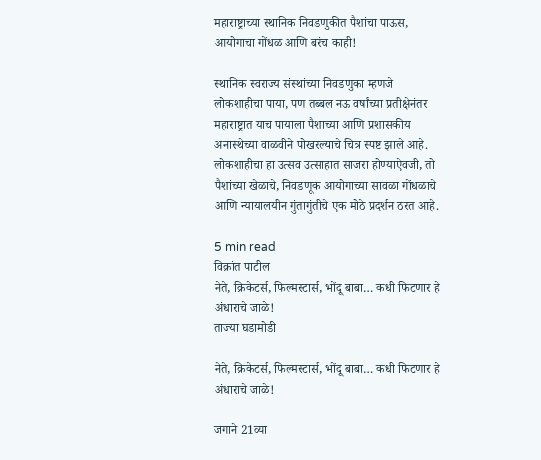महाराष्ट्राच्या स्थानिक निवडणुकीत पैशांचा पाऊस, आयोगाचा गोंधळ आणि बरंच काही!

स्थानिक स्वराज्य संस्थांच्या निवडणुका म्हणजे लोकशाहीचा पाया, पण तब्बल नऊ वर्षांच्या प्रतीक्षेनंतर महाराष्ट्रात याच पायाला पैशाच्या आणि प्रशासकीय अनास्थेच्या वाळवीने पोखरल्याचे चित्र स्पष्ट झाले आहे. लोकशाहीचा हा उत्सव उत्साहात साजरा होण्याऐवजी, तो पैशांच्या खेळाचे, निवडणूक आयोगाच्या सावळा गोंधळाचे आणि न्यायालयीन गुंतागुंतीचे एक मोठे प्रदर्शन ठरत आहे.

5 min read
विक्रांत पाटील
नेते, क्रिकेटर्स, फिल्मस्टार्स, भोंदू बाबा… कधी फिटणार हे अंधाराचे जा‌ळे!
ताज्या घडामोडी

नेते, क्रिकेटर्स, फिल्मस्टार्स, भोंदू बाबा… कधी फिटणार हे अंधाराचे जा‌ळे!

जगाने 21व्या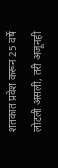शतकात प्रवेश करून 25 वर्षे लोटली असली, तरी अजूनही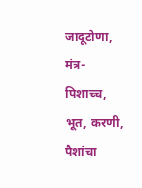जादूटोणा, मंत्र-पिशाच्च, भूत, करणी, पैशांचा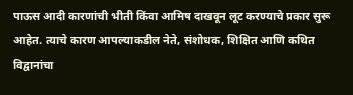पाऊस आदी कारणांची भीती किंवा आमिष दाखवून लूट करण्याचे प्रकार सुरू आहेत. त्याचे कारण आपल्याकडील नेते, संशोधक, शिक्षित आणि कथित विद्वानांचा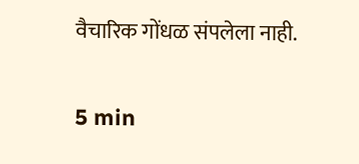वैचारिक गोंधळ संपलेला नाही.

5 min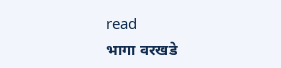read
भागा वरखडे